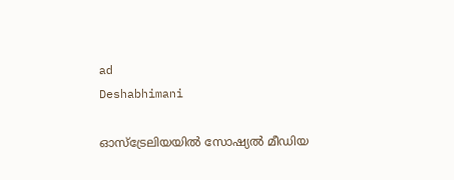ad
Deshabhimani

ഓസ്ട്രേലിയയിൽ സോഷ്യൽ മീഡിയ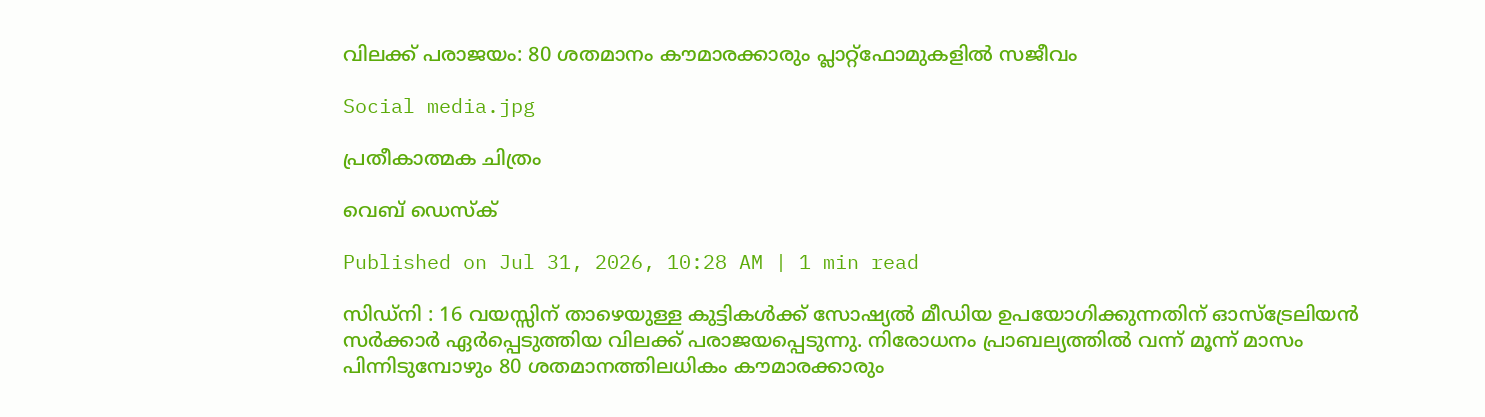വിലക്ക് പരാജയം: 80 ശതമാനം കൗമാരക്കാരും പ്ലാറ്റ്‌ഫോമുകളിൽ സജീവം

Social media.jpg

പ്രതീകാത്മക ചിത്രം

വെബ് ഡെസ്ക്

Published on Jul 31, 2026, 10:28 AM | 1 min read

സിഡ്നി : 16 വയസ്സിന് താഴെയുള്ള കുട്ടികൾക്ക് സോഷ്യൽ മീഡിയ ഉപയോഗിക്കുന്നതിന് ഓസ്ട്രേലിയൻ സർക്കാർ ഏർപ്പെടുത്തിയ വിലക്ക് പരാജയപ്പെടുന്നു. നിരോധനം പ്രാബല്യത്തിൽ വന്ന് മൂന്ന് മാസം പിന്നിടുമ്പോഴും 80 ശതമാനത്തിലധികം കൗമാരക്കാരും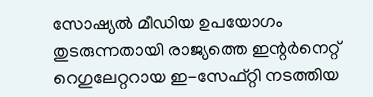സോഷ്യൽ മീഡിയ ഉപയോഗം തുടരുന്നതായി രാജ്യത്തെ ഇന്റർനെറ്റ് റെഗുലേറ്ററായ ഇ-സേഫ്റ്റി നടത്തിയ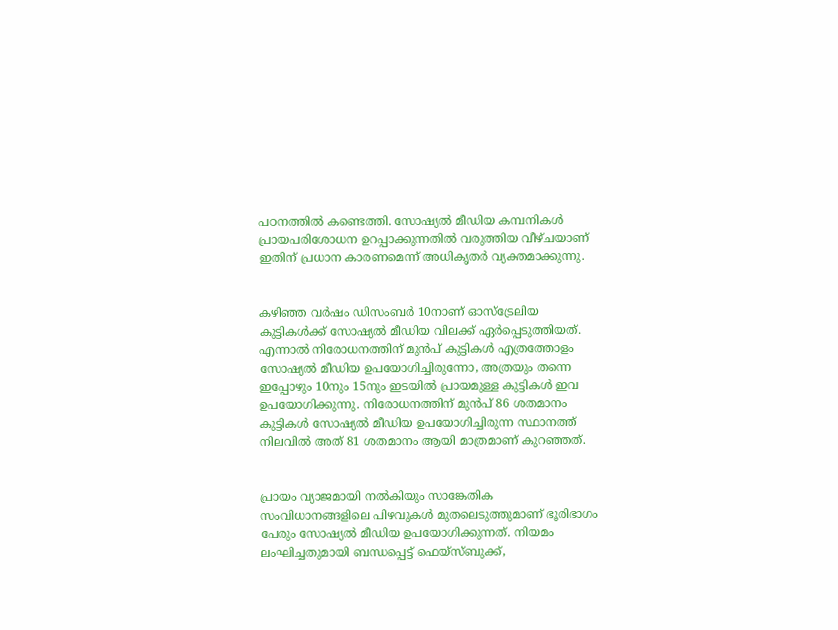പഠനത്തിൽ കണ്ടെത്തി. സോഷ്യൽ മീഡിയ കമ്പനികൾ പ്രായപരിശോധന ഉറപ്പാക്കുന്നതിൽ വരുത്തിയ വീഴ്ചയാണ് ഇതിന് പ്രധാന കാരണമെന്ന് അധികൃതർ വ്യക്തമാക്കുന്നു.


കഴിഞ്ഞ വർഷം ഡിസംബർ 10നാണ് ഓസ്ട്രേലിയ കുട്ടികൾക്ക് സോഷ്യൽ മീഡിയ വിലക്ക് ഏർപ്പെടുത്തിയത്. എന്നാൽ നിരോധനത്തിന് മുൻപ് കുട്ടികൾ എത്രത്തോളം സോഷ്യൽ മീഡിയ ഉപയോഗിച്ചിരുന്നോ, അത്രയും തന്നെ ഇപ്പോഴും 10നും 15നും ഇടയിൽ പ്രായമുള്ള കുട്ടികൾ ഇവ ഉപയോഗിക്കുന്നു. നിരോധനത്തിന് മുൻപ് 86 ശതമാനം കുട്ടികൾ സോഷ്യൽ മീഡിയ ഉപയോഗിച്ചിരുന്ന സ്ഥാനത്ത് നിലവിൽ അത് 81 ശതമാനം ആയി മാത്രമാണ് കുറഞ്ഞത്.


പ്രായം വ്യാജമായി നൽകിയും സാങ്കേതിക സംവിധാനങ്ങളിലെ പിഴവുകൾ മുതലെടുത്തുമാണ് ഭൂരിഭാഗം പേരും സോഷ്യൽ മീഡിയ ഉപയോഗിക്കുന്നത്. നിയമം ലംഘിച്ചതുമായി ബന്ധപ്പെട്ട് ഫെയ്‌സ്ബുക്ക്,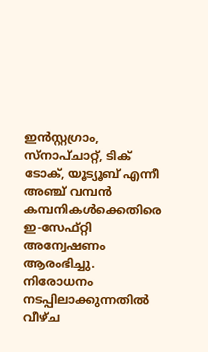ഇൻസ്റ്റഗ്രാം, സ്നാപ്ചാറ്റ്, ടിക് ടോക്, യൂട്യൂബ് എന്നീ അഞ്ച് വമ്പൻ കമ്പനികൾക്കെതിരെ ഇ-സേഫ്റ്റി അന്വേഷണം ആരംഭിച്ചു. നിരോധനം നടപ്പിലാക്കുന്നതിൽ വീഴ്ച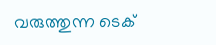വരുത്തുന്ന ടെക്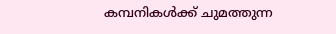കമ്പനികൾക്ക് ചുമത്തുന്ന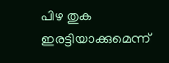പിഴ തുക ഇരട്ടിയാക്കുമെന്ന്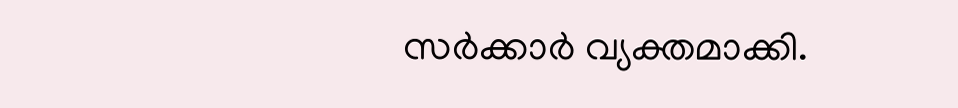സർക്കാർ വ്യക്തമാക്കി.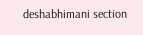deshabhimani section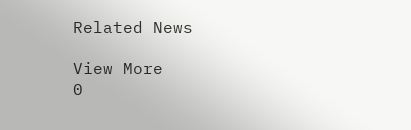Related News

View More
0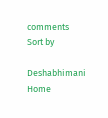comments
Sort by

Deshabhimani
Home